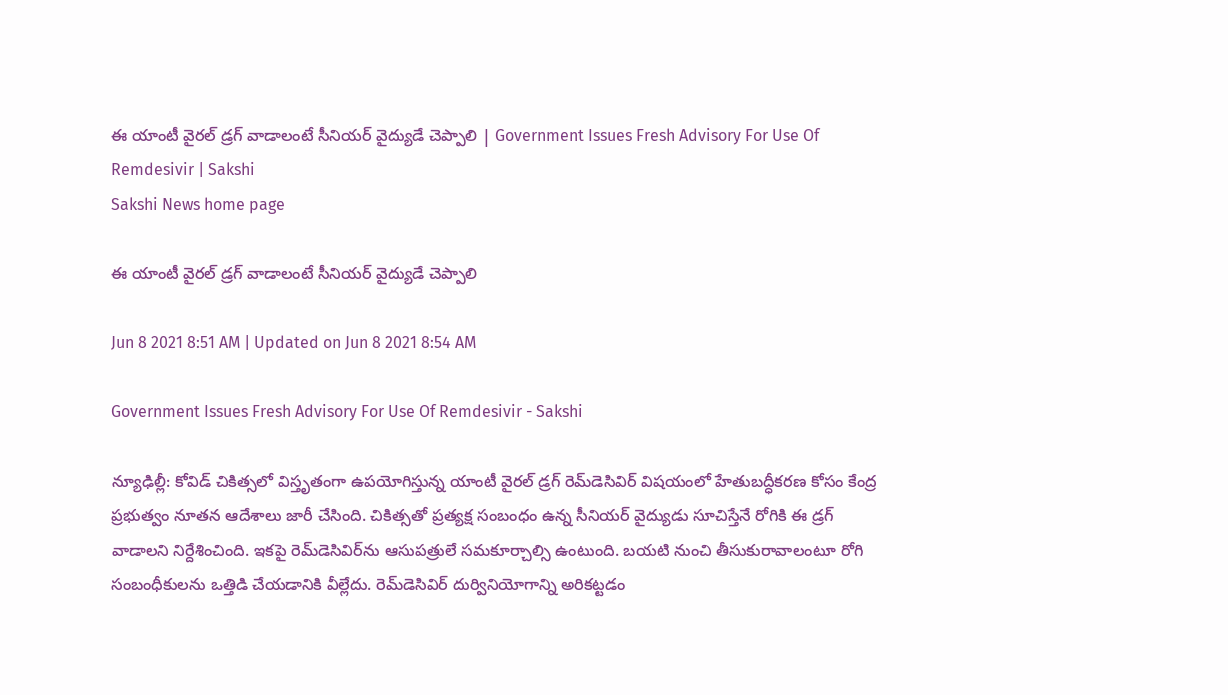ఈ యాంటీ వైరల్‌ డ్రగ్‌ వాడాలంటే సీనియర్‌ వైద్యుడే చెప్పాలి | Government Issues Fresh Advisory For Use Of Remdesivir | Sakshi
Sakshi News home page

ఈ యాంటీ వైరల్‌ డ్రగ్‌ వాడాలంటే సీనియర్‌ వైద్యుడే చెప్పాలి

Jun 8 2021 8:51 AM | Updated on Jun 8 2021 8:54 AM

Government Issues Fresh Advisory For Use Of Remdesivir - Sakshi

న్యూఢిల్లీ: కోవిడ్‌ చికిత్సలో విస్తృతంగా ఉపయోగిస్తున్న యాంటీ వైరల్‌ డ్రగ్‌ రెమ్‌డెసివిర్‌ విషయంలో హేతుబద్ధీకరణ కోసం కేంద్ర ప్రభుత్వం నూతన ఆదేశాలు జారీ చేసింది. చికిత్సతో ప్రత్యక్ష సంబంధం ఉన్న సీనియర్‌ వైద్యుడు సూచిస్తేనే రోగికి ఈ డ్రగ్‌ వాడాలని నిర్దేశించింది. ఇకపై రెమ్‌డెసివిర్‌ను ఆసుపత్రులే సమకూర్చాల్సి ఉంటుంది. బయటి నుంచి తీసుకురావాలంటూ రోగి సంబంధీకులను ఒత్తిడి చేయడానికి వీల్లేదు. రెమ్‌డెసివిర్‌ దుర్వినియోగాన్ని అరికట్టడం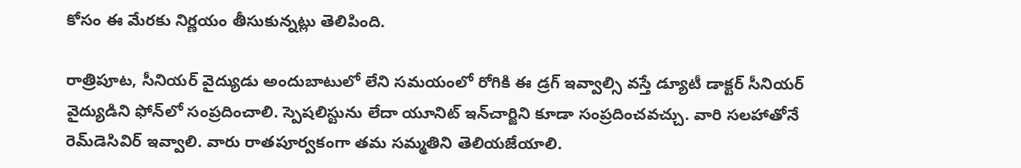కోసం ఈ మేరకు నిర్ణయం తీసుకున్నట్లు తెలిపింది.

రాత్రిపూట, సీనియర్‌ వైద్యుడు అందుబాటులో లేని సమయంలో రోగికి ఈ డ్రగ్‌ ఇవ్వాల్సి వస్తే డ్యూటీ డాక్టర్‌ సీనియర్‌ వైద్యుడిని ఫోన్‌లో సంప్రదించాలి. స్పెషలిస్టును లేదా యూనిట్‌ ఇన్‌చార్జిని కూడా సంప్రదించవచ్చు. వారి సలహాతోనే రెమ్‌డెసివిర్‌ ఇవ్వాలి. వారు రాతపూర్వకంగా తమ సమ్మతిని తెలియజేయాలి.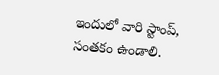ఇందులో వారి స్టాంప్, సంతకం ఉండాలి.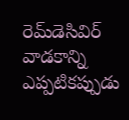రెమ్‌డెసివిర్‌ వాడకాన్ని ఎప్పటికప్పుడు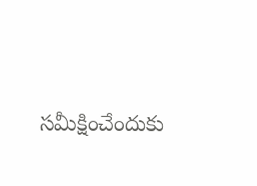సమీక్షించేందుకు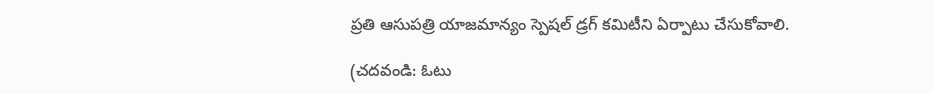ప్రతి ఆసుపత్రి యాజమాన్యం స్పెషల్‌ డ్రగ్‌ కమిటీని ఏర్పాటు చేసుకోవాలి.

(చదవండి: ఓటు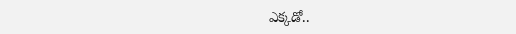ఎక్కడో..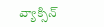వ్యాక్సిన్‌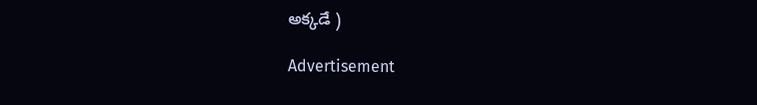అక్కడే )

Advertisement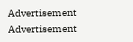Advertisement
Advertisement